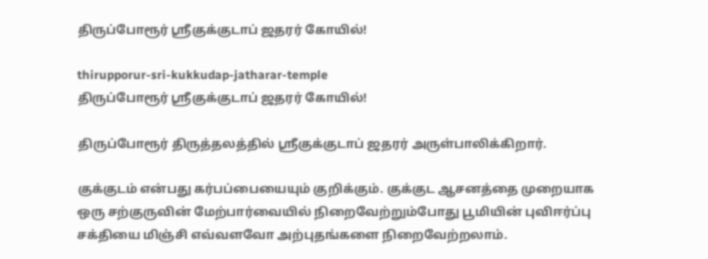திருப்போரூர் ஸ்ரீகுக்குடாப் ஜதரர் கோயில்!

thirupporur-sri-kukkudap-jatharar-temple
திருப்போரூர் ஸ்ரீகுக்குடாப் ஜதரர் கோயில்!

திருப்போரூர் திருத்தலத்தில் ஸ்ரீகுக்குடாப் ஜதரர் அருள்பாலிக்கிறார்.

குக்குடம் என்பது கர்பப்பையையும் குறிக்கும். குக்குட ஆசனத்தை முறையாக ஒரு சற்குருவின் மேற்பார்வையில் நிறைவேற்றும்போது பூமியின் புவிஈர்ப்பு சக்தியை மிஞ்சி எவ்வளவோ அற்புதங்களை நிறைவேற்றலாம்.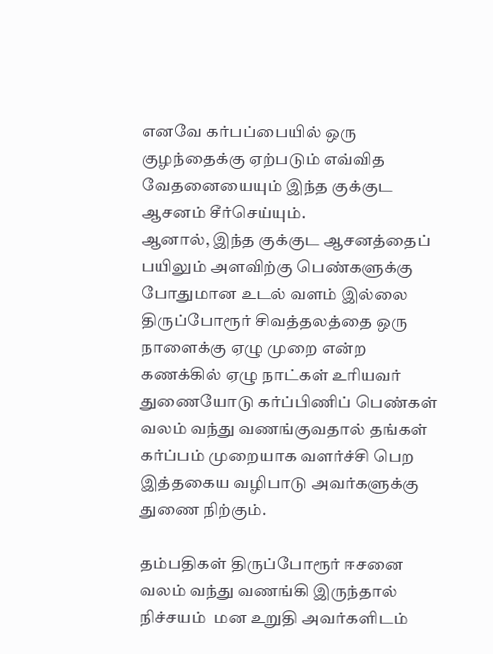எனவே கர்பப்பையில் ஒரு குழந்தைக்கு ஏற்படும் எவ்வித வேதனையையும் இந்த குக்குட ஆசனம் சீர்செய்யும்.
ஆனால், இந்த குக்குட ஆசனத்தைப் பயிலும் அளவிற்கு பெண்களுக்கு போதுமான உடல் வளம் இல்லை
திருப்போரூர் சிவத்தலத்தை ஒரு நாளைக்கு ஏழு முறை என்ற கணக்கில் ஏழு நாட்கள் உரியவர் துணையோடு கர்ப்பிணிப் பெண்கள் வலம் வந்து வணங்குவதால் தங்கள் கர்ப்பம் முறையாக வளர்ச்சி பெற இத்தகைய வழிபாடு அவர்களுக்கு துணை நிற்கும்.

தம்பதிகள் திருப்போரூர் ஈசனை வலம் வந்து வணங்கி இருந்தால் நிச்சயம்  மன உறுதி அவர்களிடம்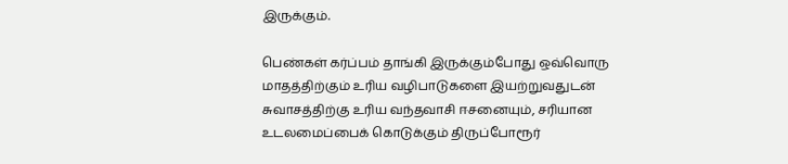இருக்கும்.

பெண்கள் கர்ப்பம் தாங்கி இருக்கும்போது ஒவ்வொரு மாதத்திற்கும் உரிய வழிபாடுகளை இயற்றுவதுடன் சுவாசத்திற்கு உரிய வந்தவாசி ஈசனையும், சரியான உடலமைப்பைக் கொடுக்கும் திருப்போரூர்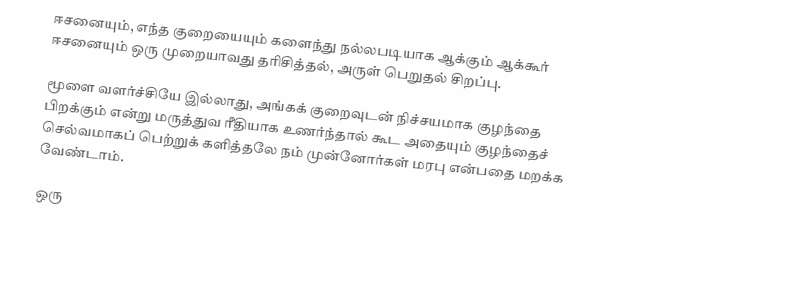ஈசனையும், எந்த குறையையும் களைந்து நல்லபடியாக ஆக்கும் ஆக்கூர் ஈசனையும் ஒரு முறையாவது தரிசித்தல், அருள் பெறுதல் சிறப்பு.

மூளை வளர்ச்சியே இல்லாது, அங்கக் குறைவுடன் நிச்சயமாக குழந்தை பிறக்கும் என்று மருத்துவ ரீதியாக உணர்ந்தால் கூட அதையும் குழந்தைச் செல்வமாகப் பெற்றுக் களித்தலே நம் முன்னோர்கள் மரபு என்பதை மறக்க வேண்டாம்.

ஒரு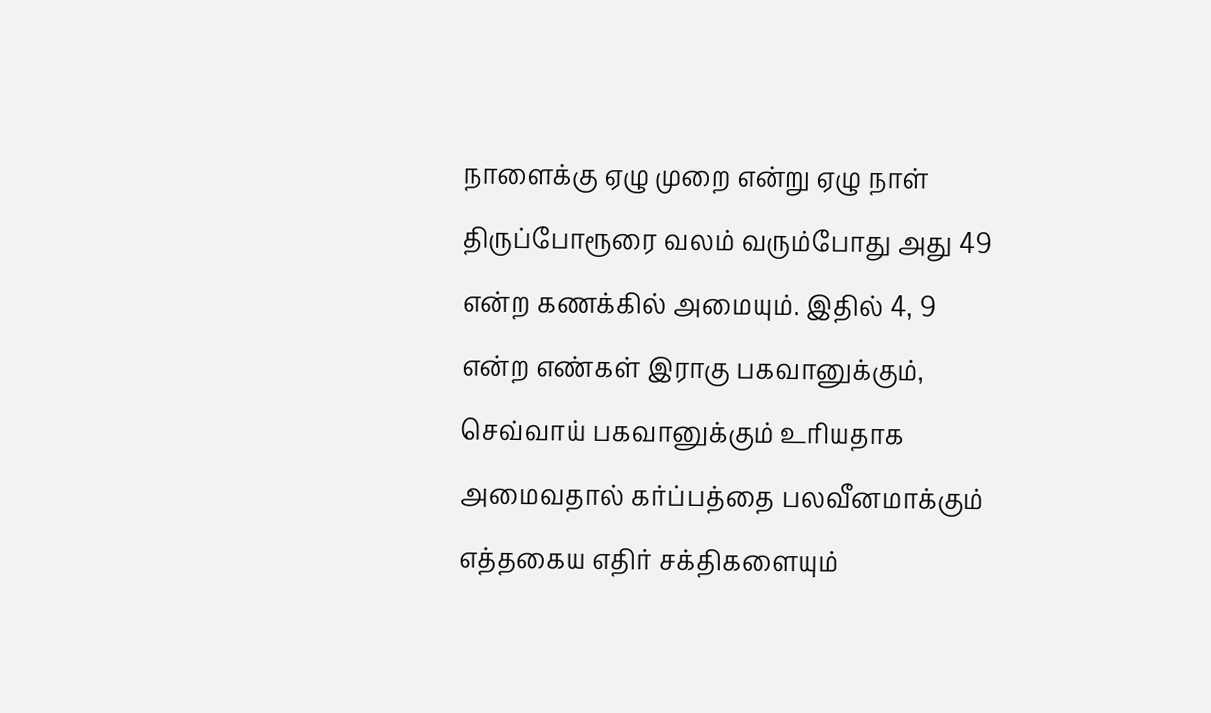நாளைக்கு ஏழு முறை என்று ஏழு நாள் திருப்போரூரை வலம் வரும்போது அது 49 என்ற கணக்கில் அமையும். இதில் 4, 9 என்ற எண்கள் இராகு பகவானுக்கும், செவ்வாய் பகவானுக்கும் உரியதாக அமைவதால் கர்ப்பத்தை பலவீனமாக்கும் எத்தகைய எதிர் சக்திகளையும்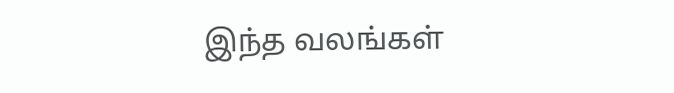இந்த வலங்கள்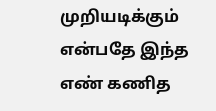முறியடிக்கும் என்பதே இந்த எண் கணித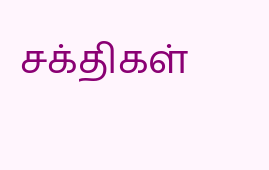சக்திகள்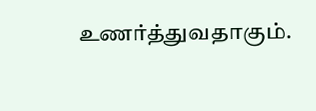உணர்த்துவதாகும்.